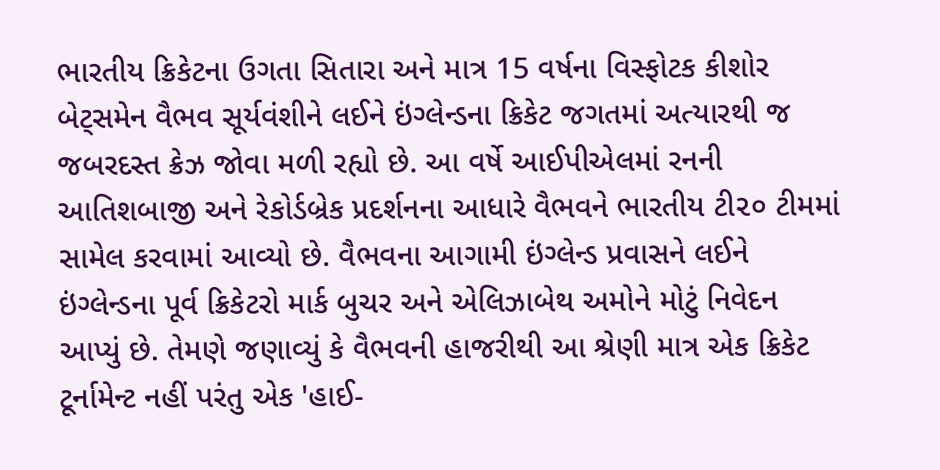ભારતીય ક્રિકેટના ઉગતા સિતારા અને માત્ર 15 વર્ષના વિસ્ફોટક કીશોર બેટ્સમેન વૈભવ સૂર્યવંશીને લઈને ઇંગ્લેન્ડના ક્રિકેટ જગતમાં અત્યારથી જ જબરદસ્ત ક્રેઝ જોવા મળી રહ્યો છે. આ વર્ષે આઈપીએલમાં રનની આતિશબાજી અને રેકોર્ડબ્રેક પ્રદર્શનના આધારે વૈભવને ભારતીય ટી૨૦ ટીમમાં સામેલ કરવામાં આવ્યો છે. વૈભવના આગામી ઇંગ્લેન્ડ પ્રવાસને લઈને ઇંગ્લેન્ડના પૂર્વ ક્રિકેટરો માર્ક બુચર અને એલિઝાબેથ અમોને મોટું નિવેદન આપ્યું છે. તેમણે જણાવ્યું કે વૈભવની હાજરીથી આ શ્રેણી માત્ર એક ક્રિકેટ ટૂર્નામેન્ટ નહીં પરંતુ એક 'હાઈ-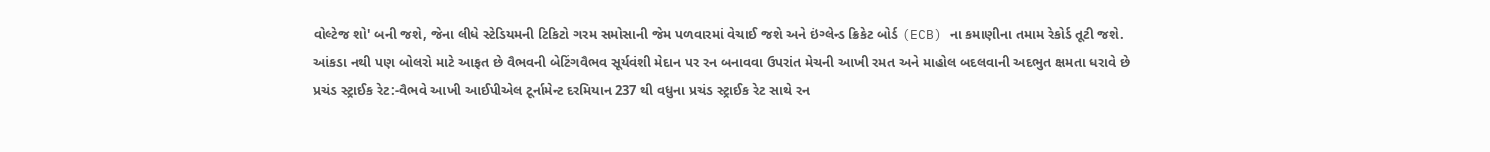વોલ્ટેજ શો' બની જશે, જેના લીધે સ્ટેડિયમની ટિકિટો ગરમ સમોસાની જેમ પળવારમાં વેચાઈ જશે અને ઇંગ્લેન્ડ ક્રિકેટ બોર્ડ (ECB) ના કમાણીના તમામ રેકોર્ડ તૂટી જશે.
આંકડા નથી પણ બોલરો માટે આફત છે વૈભવની બેટિંગવૈભવ સૂર્યવંશી મેદાન પર રન બનાવવા ઉપરાંત મેચની આખી રમત અને માહોલ બદલવાની અદભુત ક્ષમતા ધરાવે છે
પ્રચંડ સ્ટ્રાઈક રેટ:-વૈભવે આખી આઈપીએલ ટૂર્નામેન્ટ દરમિયાન 237 થી વધુના પ્રચંડ સ્ટ્રાઈક રેટ સાથે રન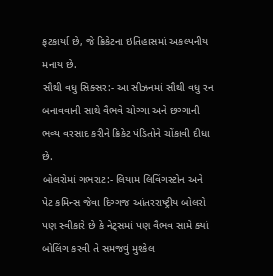ફટકાર્યા છે, જે ક્રિકેટના ઇતિહાસમાં અકલ્પનીય મનાય છે.
સૌથી વધુ સિક્સર:- આ સીઝનમાં સૌથી વધુ રન બનાવવાની સાથે વૈભવે ચોગ્ગા અને છગ્ગાની ભવ્ય વરસાદ કરીને ક્રિકેટ પંડિતોને ચોંકાવી દીધા છે.
બોલરોમાં ગભરાટ:- લિયામ લિવિંગસ્ટોન અને પેટ કમિન્સ જેવા દિગ્ગજ આંતરરાષ્ટ્રીય બોલરો પણ સ્વીકારે છે કે નેટ્સમાં પણ વૈભવ સામે ક્યાં બોલિંગ કરવી તે સમજવું મુશ્કેલ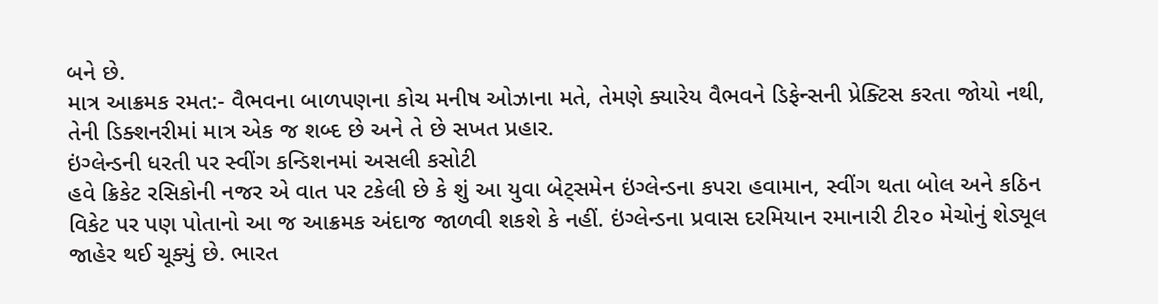બને છે.
માત્ર આક્રમક રમત:- વૈભવના બાળપણના કોચ મનીષ ઓઝાના મતે, તેમણે ક્યારેય વૈભવને ડિફેન્સની પ્રેક્ટિસ કરતા જોયો નથી, તેની ડિક્શનરીમાં માત્ર એક જ શબ્દ છે અને તે છે સખત પ્રહાર.
ઇંગ્લેન્ડની ધરતી પર સ્વીંગ કન્ડિશનમાં અસલી કસોટી
હવે ક્રિકેટ રસિકોની નજર એ વાત પર ટકેલી છે કે શું આ યુવા બેટ્સમેન ઇંગ્લેન્ડના કપરા હવામાન, સ્વીંગ થતા બોલ અને કઠિન વિકેટ પર પણ પોતાનો આ જ આક્રમક અંદાજ જાળવી શકશે કે નહીં. ઇંગ્લેન્ડના પ્રવાસ દરમિયાન રમાનારી ટી૨૦ મેચોનું શેડ્યૂલ જાહેર થઈ ચૂક્યું છે. ભારત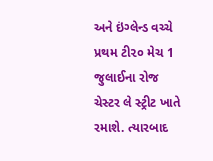અને ઇંગ્લેન્ડ વચ્ચે પ્રથમ ટી૨૦ મેચ 1 જુલાઈના રોજ ચેસ્ટર લે સ્ટ્રીટ ખાતે રમાશે. ત્યારબાદ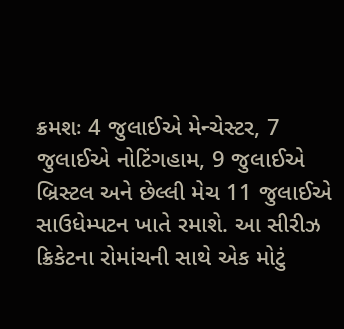ક્રમશઃ 4 જુલાઈએ મેન્ચેસ્ટર, 7 જુલાઈએ નોટિંગહામ, 9 જુલાઈએ બ્રિસ્ટલ અને છેલ્લી મેચ 11 જુલાઈએ સાઉધેમ્પટન ખાતે રમાશે. આ સીરીઝ ક્રિકેટના રોમાંચની સાથે એક મોટું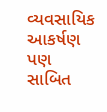વ્યવસાયિક આકર્ષણ પણ સાબિત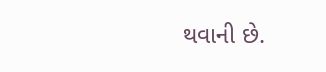થવાની છે.